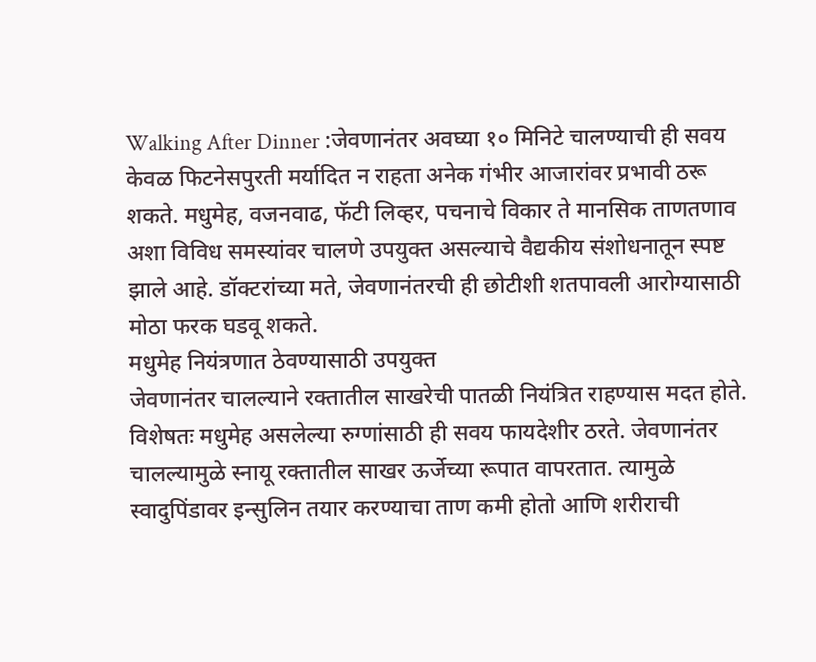Walking After Dinner :जेवणानंतर अवघ्या १० मिनिटे चालण्याची ही सवय केवळ फिटनेसपुरती मर्यादित न राहता अनेक गंभीर आजारांवर प्रभावी ठरू शकते. मधुमेह, वजनवाढ, फॅटी लिव्हर, पचनाचे विकार ते मानसिक ताणतणाव अशा विविध समस्यांवर चालणे उपयुक्त असल्याचे वैद्यकीय संशोधनातून स्पष्ट झाले आहे. डॉक्टरांच्या मते, जेवणानंतरची ही छोटीशी शतपावली आरोग्यासाठी मोठा फरक घडवू शकते.
मधुमेह नियंत्रणात ठेवण्यासाठी उपयुक्त
जेवणानंतर चालल्याने रक्तातील साखरेची पातळी नियंत्रित राहण्यास मदत होते. विशेषतः मधुमेह असलेल्या रुग्णांसाठी ही सवय फायदेशीर ठरते. जेवणानंतर चालल्यामुळे स्नायू रक्तातील साखर ऊर्जेच्या रूपात वापरतात. त्यामुळे स्वादुपिंडावर इन्सुलिन तयार करण्याचा ताण कमी होतो आणि शरीराची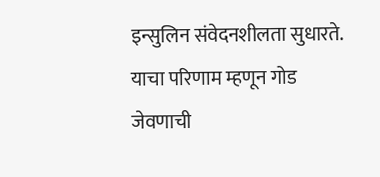इन्सुलिन संवेदनशीलता सुधारते. याचा परिणाम म्हणून गोड जेवणाची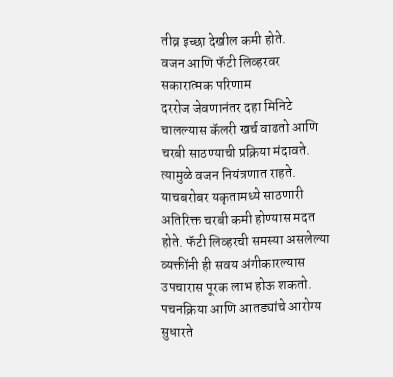तीव्र इच्छा देखील कमी होते.
वजन आणि फॅटी लिव्हरवर सकारात्मक परिणाम
दररोज जेवणानंतर दहा मिनिटे चालल्यास कॅलरी खर्च वाढतो आणि चरबी साठण्याची प्रक्रिया मंदावते. त्यामुळे वजन नियंत्रणात राहते. याचबरोबर यकृतामध्ये साठणारी अतिरिक्त चरबी कमी होण्यास मदत होते. फॅटी लिव्हरची समस्या असलेल्या व्यक्तींनी ही सवय अंगीकारल्यास उपचारास पूरक लाभ होऊ शकतो.
पचनक्रिया आणि आतड्यांचे आरोग्य सुधारते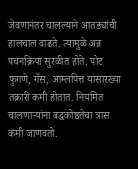जेवणानंतर चालल्याने आतड्यांची हालचाल वाढते. त्यामुळे अन्न पचनक्रिया सुरळीत होते. पोट फुगणे, गॅस, आम्लपित्त यांसारख्या तक्रारी कमी होतात. नियमित चालणाऱ्यांना बद्धकोष्ठतेचा त्रास कमी जाणवतो.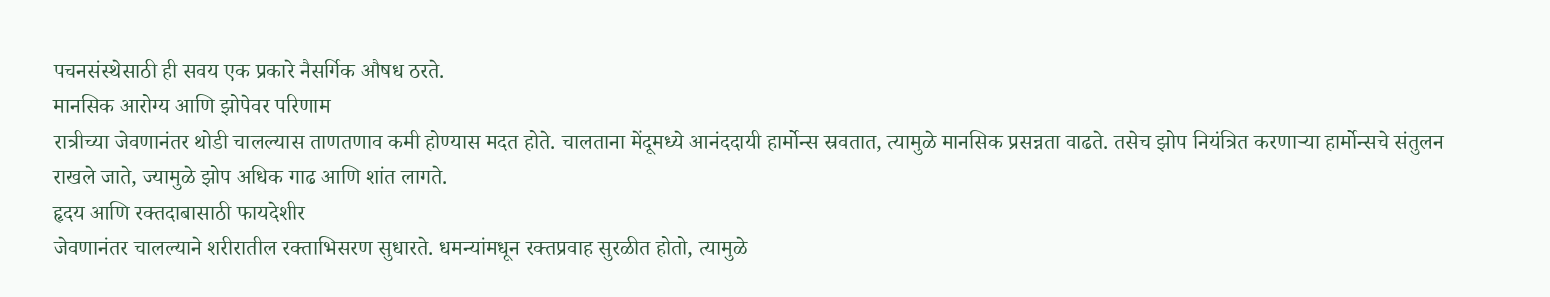पचनसंस्थेसाठी ही सवय एक प्रकारे नैसर्गिक औषध ठरते.
मानसिक आरोग्य आणि झोपेवर परिणाम
रात्रीच्या जेवणानंतर थोडी चालल्यास ताणतणाव कमी होण्यास मदत होते. चालताना मेंदूमध्ये आनंददायी हार्मोन्स स्रवतात, त्यामुळे मानसिक प्रसन्नता वाढते. तसेच झोप नियंत्रित करणाऱ्या हार्मोन्सचे संतुलन राखले जाते, ज्यामुळे झोप अधिक गाढ आणि शांत लागते.
हृदय आणि रक्तदाबासाठी फायदेशीर
जेवणानंतर चालल्याने शरीरातील रक्ताभिसरण सुधारते. धमन्यांमधून रक्तप्रवाह सुरळीत होतो, त्यामुळे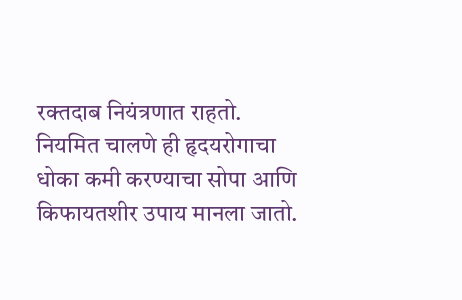रक्तदाब नियंत्रणात राहतो. नियमित चालणे ही हृदयरोगाचा धोका कमी करण्याचा सोपा आणि किफायतशीर उपाय मानला जातो.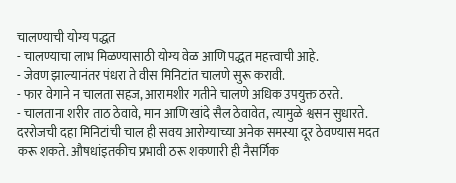चालण्याची योग्य पद्धत
- चालण्याचा लाभ मिळण्यासाठी योग्य वेळ आणि पद्धत महत्त्वाची आहे.
- जेवण झाल्यानंतर पंधरा ते वीस मिनिटांत चालणे सुरू करावी.
- फार वेगाने न चालता सहज, आरामशीर गतीने चालणे अधिक उपयुक्त ठरते.
- चालताना शरीर ताठ ठेवावे, मान आणि खांदे सैल ठेवावेत, त्यामुळे श्वसन सुधारते.
दररोजची दहा मिनिटांची चाल ही सवय आरोग्याच्या अनेक समस्या दूर ठेवण्यास मदत करू शकते. औषधांइतकीच प्रभावी ठरू शकणारी ही नैसर्गिक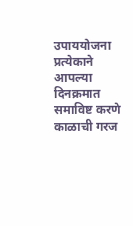उपाययोजना प्रत्येकाने आपल्या दिनक्रमात समाविष्ट करणे काळाची गरज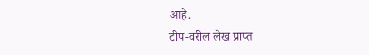आहे.
टीप-वरील लेख प्राप्त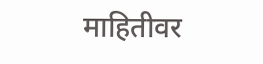माहितीवर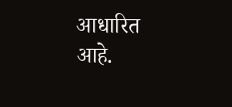आधारित आहे.